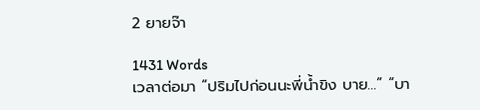2 ยายจ๊า

1431 Words
เวลาต่อมา “ปริมไปก่อนนะพี่น้ำขิง บาย...” “บา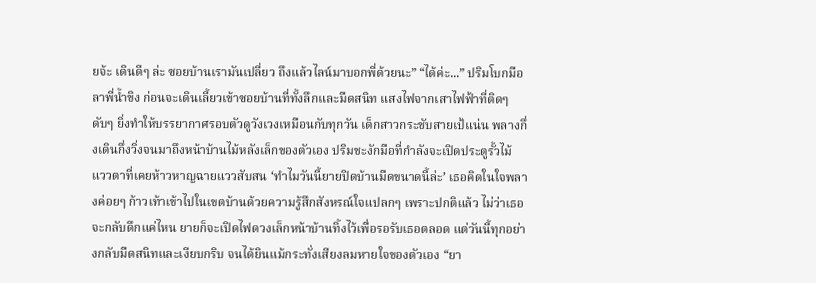ยจ้ะ เดินดีๆ ล่ะ ซอยบ้านเรามันเปลี่ยว ถึงแล้วไลน์มาบอกพี่ด้วยนะ” “ได้ค่ะ...” ปริมโบกมือลาพี่น้ำขิง ก่อนจะเดินเลี้ยวเข้าซอยบ้านที่ทั้งลึกและมืดสนิท แสงไฟจากเสาไฟฟ้าที่ติดๆ ดับๆ ยิ่งทำให้บรรยากาศรอบตัวดูวังเวงเหมือนกับทุกวัน เด็กสาวกระชับสายเป้แน่น พลางกึ่งเดินกึ่งวิ่งจนมาถึงหน้าบ้านไม้หลังเล็กของตัวเอง ปริมชะงักมือที่กำลังจะเปิดประตูรั้วไม้ แววตาที่เคยห้าวหาญฉายแววสับสน ‘ทำไมวันนี้ยายปิดบ้านมืดขนาดนี้ล่ะ’ เธอคิดในใจพลางค่อยๆ ก้าวเท้าเข้าไปในเขตบ้านด้วยความรู้สึกสังหรณ์ใจแปลกๆ เพราะปกติแล้ว ไม่ว่าเธอจะกลับดึกแค่ไหน ยายก็จะเปิดไฟดวงเล็กหน้าบ้านทิ้งไว้เพื่อรอรับเธอตลอด แต่วันนี้ทุกอย่างกลับมืดสนิทและเงียบกริบ จนได้ยินแม้กระทั่งเสียงลมหายใจของตัวเอง “ยา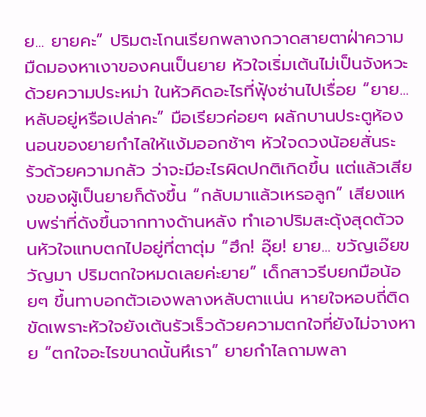ย... ยายคะ” ปริมตะโกนเรียกพลางกวาดสายตาฝ่าความมืดมองหาเงาของคนเป็นยาย หัวใจเริ่มเต้นไม่เป็นจังหวะด้วยความประหม่า ในหัวคิดอะไรที่ฟุ้งซ่านไปเรื่อย “ยาย... หลับอยู่หรือเปล่าคะ” มือเรียวค่อยๆ ผลักบานประตูห้องนอนของยายกำไลให้แง้มออกช้าๆ หัวใจดวงน้อยสั่นระรัวด้วยความกลัว ว่าจะมีอะไรผิดปกติเกิดขึ้น แต่แล้วเสียงของผู้เป็นยายก็ดังขึ้น “กลับมาแล้วเหรอลูก” เสียงแหบพร่าที่ดังขึ้นจากทางด้านหลัง ทำเอาปริมสะดุ้งสุดตัวจนหัวใจแทบตกไปอยู่ที่ตาตุ่ม “ฮึก! อุ๊ย! ยาย... ขวัญเอ๊ยขวัญมา ปริมตกใจหมดเลยค่ะยาย” เด็กสาวรีบยกมือน้อยๆ ขึ้นทาบอกตัวเองพลางหลับตาแน่น หายใจหอบถี่ติดขัดเพราะหัวใจยังเต้นรัวเร็วด้วยความตกใจที่ยังไม่จางหาย “ตกใจอะไรขนาดนั้นหึเรา” ยายกำไลถามพลา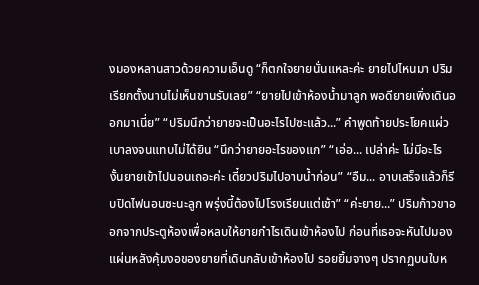งมองหลานสาวด้วยความเอ็นดู “ก็ตกใจยายนั่นแหละค่ะ ยายไปไหนมา ปริมเรียกตั้งนานไม่เห็นขานรับเลย” “ยายไปเข้าห้องน้ำมาลูก พอดียายเพิ่งเดินออกมาเนี่ย” “ปริมนึกว่ายายจะเป็นอะไรไปซะแล้ว...” คำพูดท้ายประโยคแผ่วเบาลงจนแทบไม่ได้ยิน “นึกว่ายายอะไรของแก” “เอ่อ... เปล่าค่ะ ไม่มีอะไร งั้นยายเข้าไปนอนเถอะค่ะ เดี๋ยวปริมไปอาบน้ำก่อน” “อืม... อาบเสร็จแล้วก็รีบปิดไฟนอนซะนะลูก พรุ่งนี้ต้องไปโรงเรียนแต่เช้า” “ค่ะยาย...” ปริมก้าวขาออกจากประตูห้องเพื่อหลบให้ยายกำไรเดินเข้าห้องไป ก่อนที่เธอจะหันไปมองแผ่นหลังคุ้มงอของยายที่เดินกลับเข้าห้องไป รอยยิ้มจางๆ ปรากฏบนใบห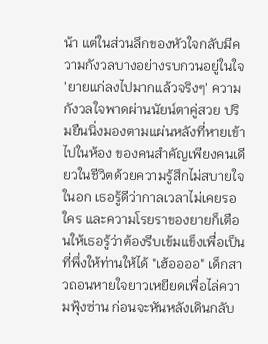น้า แต่ในส่วนลึกของหัวใจกลับมีความกังวลบางอย่างรบกวนอยู่ในใจ 'ยายแก่ลงไปมากแล้วจริงๆ' ความกังวลใจพาดผ่านนัยน์ตาคู่สวย ปริมยืนนิ่งมองตามแผ่นหลังที่หายเข้าไปในห้อง ของคนสำคัญเพียงคนเดียวในชีวิตด้วยความรู้สึกไม่สบายใจในอก เธอรู้ดีว่ากาลเวลาไม่เคยรอใคร และความโรยราของยายก็เตือนให้เธอรู้ว่าต้องรีบเข้มแข็งเพื่อเป็นที่พึ่งให้ท่านให้ได้ "เฮ้ออออ" เด็กสาวถอนหายใจยาวเหยียดเพื่อไล่ความฟุ้งซ่าน ก่อนจะหันหลังเดินกลับ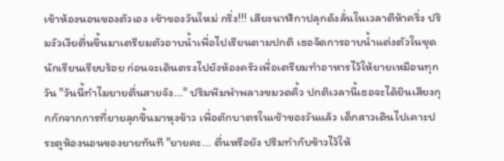เข้าห้องนอนของตัวเอง เช้าของวันใหม่ กริ่ง!!! เสียงนาฬิกาปลุกดังลั่นในเวลาตีห้าครึ่ง ปริมงัวเงียตื่นขึ้นมาเตรียมตัวอาบน้ำเพื่อไปเรียนตามปกติ เธอจัดการอาบน้ำแต่งตัวในชุดนักเรียนเรียบร้อย ก่อนจะเดินตรงไปยังห้องครัวเพื่อเตรียมทำอาหารไว้ให้ยายเหมือนทุกวัน "วันนี้ทำไมยายตื่นสายจัง..." ปริมพึมพำพลางขมวดคิ้ว ปกติเวลานี้เธอจะได้ยินเสียงกุกกักจากการที่ยายลุกขึ้นมาหุงข้าว เพื่อตักบาตรในเช้าของวันแล้ว เด็กสาวเดินไปเคาะประตูห้องนอนของยายทันที "ยายคะ... ตื่นหรือยัง ปริมทำกับข้าวไว้ให้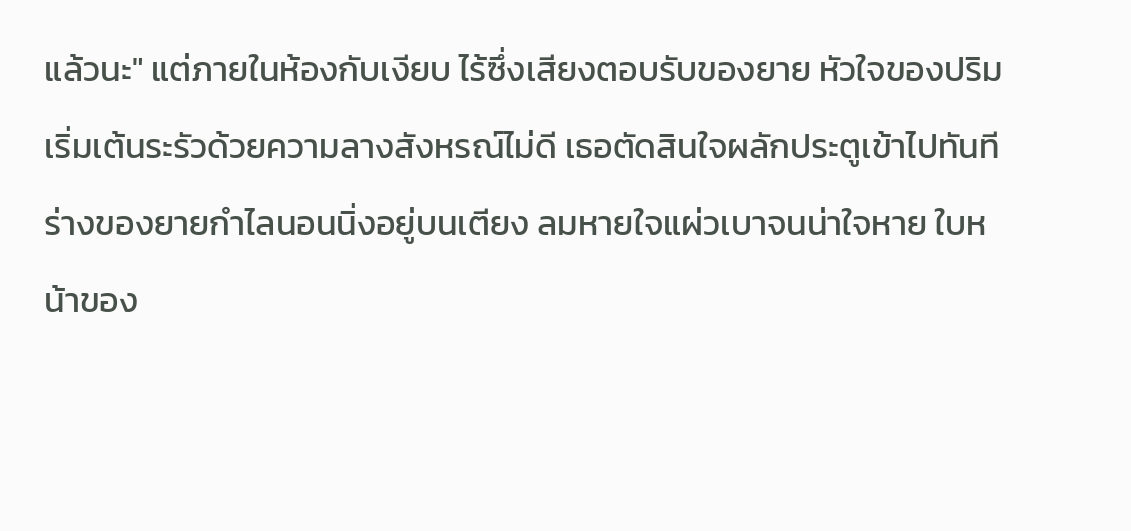แล้วนะ" แต่ภายในห้องกับเงียบ ไร้ซึ่งเสียงตอบรับของยาย หัวใจของปริมเริ่มเต้นระรัวด้วยความลางสังหรณ์ไม่ดี เธอตัดสินใจผลักประตูเข้าไปทันที ร่างของยายกำไลนอนนิ่งอยู่บนเตียง ลมหายใจแผ่วเบาจนน่าใจหาย ใบหน้าของ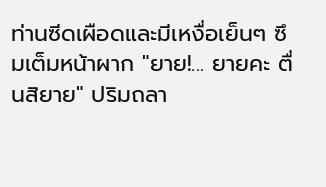ท่านซีดเผือดและมีเหงื่อเย็นๆ ซึมเต็มหน้าผาก "ยาย!... ยายคะ ตื่นสิยาย" ปริมถลา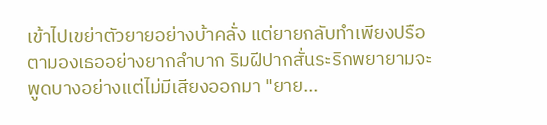เข้าไปเขย่าตัวยายอย่างบ้าคลั่ง แต่ยายกลับทำเพียงปรือตามองเธออย่างยากลำบาก ริมฝีปากสั่นระริกพยายามจะพูดบางอย่างแต่ไม่มีเสียงออกมา "ยาย...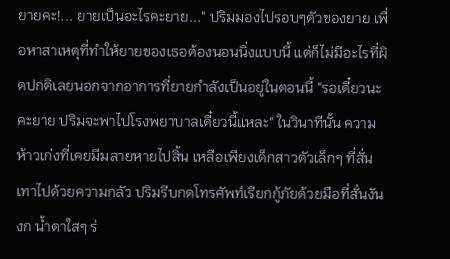ยายคะ!... ยายเป็นอะไรคะยาย..." ปริมมองไปรอบๆตัวของยาย เพื่อหาสาเหตุที่ทำให้ยายของเธอต้องนอนนิ่งแบบนี้ แต่ก็ไม่มีอะไรที่ผิดปกติเลยนอกจากอาการที่ยายกำลังเป็นอยู่ในตอนนี้ "รอเดี๋ยวนะคะยาย ปริมจะพาไปโรงพยาบาลเดี๋ยวนี้แหละ" ในวินาทีนั้น ความห้าวเก่งที่เคยมีมลายหายไปสิ้น เหลือเพียงเด็กสาวตัวเล็กๆ ที่สั่นเทาไปด้วยความกลัว ปริมรีบกดโทรศัพท์เรียกกู้ภัยด้วยมือที่สั่นงันงก น้ำตาใสๆ ร่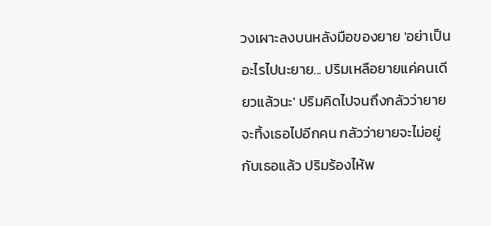วงเผาะลงบนหลังมือของยาย 'อย่าเป็นอะไรไปนะยาย... ปริมเหลือยายแค่คนเดียวแล้วนะ' ปริมคิดไปจนถึงกลัวว่ายายจะทิ้งเธอไปอีกคน กลัวว่ายายจะไม่อยู่กับเธอแล้ว ปริมร้องไห้พ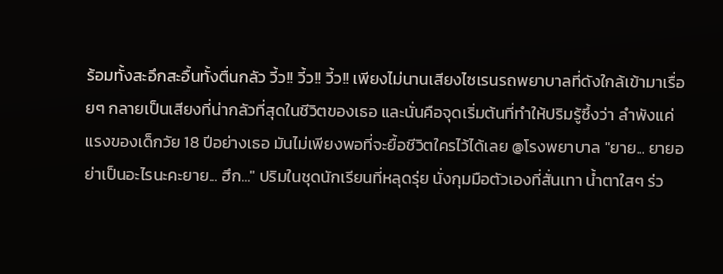ร้อมทั้งสะอึกสะอื้นทั้งตื่นกลัว วี้ว!! วี้ว!! วี้ว!! เพียงไม่นานเสียงไซเรนรถพยาบาลที่ดังใกล้เข้ามาเรื่อยๆ กลายเป็นเสียงที่น่ากลัวที่สุดในชีวิตของเธอ และนั่นคือจุดเริ่มต้นที่ทำให้ปริมรู้ซึ้งว่า ลำพังแค่แรงของเด็กวัย 18 ปีอย่างเธอ มันไม่เพียงพอที่จะยื้อชีวิตใครไว้ได้เลย @โรงพยาบาล "ยาย... ยายอย่าเป็นอะไรนะคะยาย... ฮึก..." ปริมในชุดนักเรียนที่หลุดรุ่ย นั่งกุมมือตัวเองที่สั่นเทา น้ำตาใสๆ ร่ว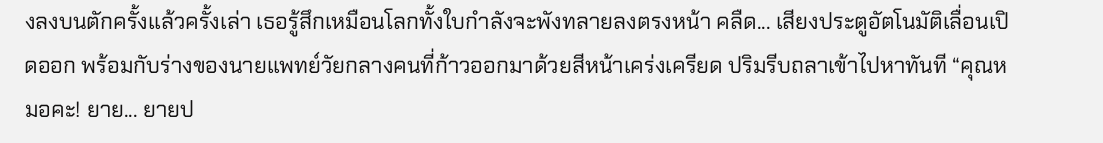งลงบนตักครั้งแล้วครั้งเล่า เธอรู้สึกเหมือนโลกทั้งใบกำลังจะพังทลายลงตรงหน้า คลืด... เสียงประตูอัตโนมัติเลื่อนเปิดออก พร้อมกับร่างของนายแพทย์วัยกลางคนที่ก้าวออกมาด้วยสีหน้าเคร่งเครียด ปริมรีบถลาเข้าไปหาทันที “คุณหมอคะ! ยาย... ยายป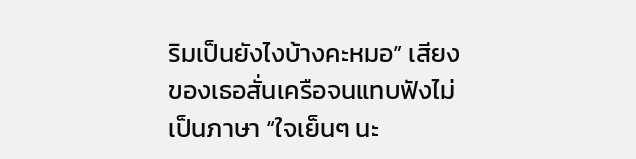ริมเป็นยังไงบ้างคะหมอ” เสียงของเธอสั่นเครือจนแทบฟังไม่เป็นภาษา “ใจเย็นๆ นะ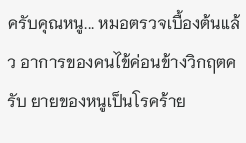ครับคุณหนู... หมอตรวจเบื้องต้นแล้ว อาการของคนไข้ค่อนข้างวิกฤตครับ ยายของหนูเป็นโรคร้าย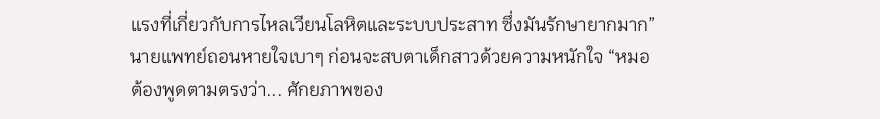แรงที่เกี่ยวกับการไหลเวียนโลหิตและระบบประสาท ซึ่งมันรักษายากมาก” นายแพทย์ถอนหายใจเบาๆ ก่อนจะสบตาเด็กสาวด้วยความหนักใจ “หมอต้องพูดตามตรงว่า... ศักยภาพของ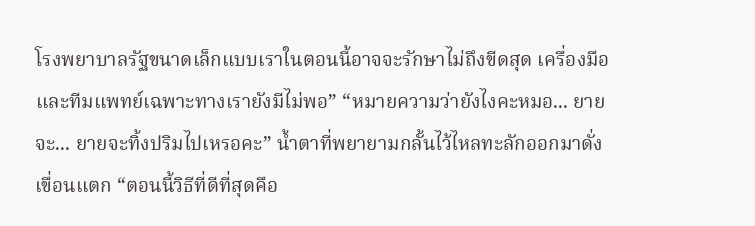โรงพยาบาลรัฐขนาดเล็กแบบเราในตอนนี้อาจจะรักษาไม่ถึงขีดสุด เครื่องมือและทีมแพทย์เฉพาะทางเรายังมีไม่พอ” “หมายความว่ายังไงคะหมอ... ยายจะ... ยายจะทิ้งปริมไปเหรอคะ” น้ำตาที่พยายามกลั้นไว้ไหลทะลักออกมาดั่งเขื่อนแตก “ตอนนี้วิธีที่ดีที่สุดคือ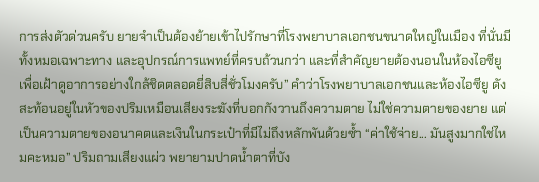การส่งตัวด่วนครับ ยายจำเป็นต้องย้ายเข้าไปรักษาที่โรงพยาบาลเอกชนขนาดใหญ่ในเมือง ที่นั่นมีทั้งหมอเฉพาะทาง และอุปกรณ์การแพทย์ที่ครบถ้วนกว่า และที่สำคัญยายต้องนอนในห้องไอซียู เพื่อเฝ้าดูอาการอย่างใกล้ชิดตลอดยี่สิบสี่ชั่วโมงครับ” คำว่าโรงพยาบาลเอกชนและห้องไอซียู ดังสะท้อนอยู่ในหัวของปริมเหมือนเสียงระฆังที่บอกกังวานถึงความตาย ไม่ใช่ความตายของยาย แต่เป็นความตายของอนาคตและเงินในกระเป๋าที่มีไม่ถึงหลักพันด้วยซ้ำ “ค่าใช้จ่าย... มันสูงมากใช่ไหมคะหมอ” ปริมถามเสียงแผ่ว พยายามปาดน้ำตาที่บัง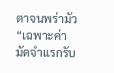ตาจนพร่ามัว “เฉพาะค่ามัดจำแรกรับ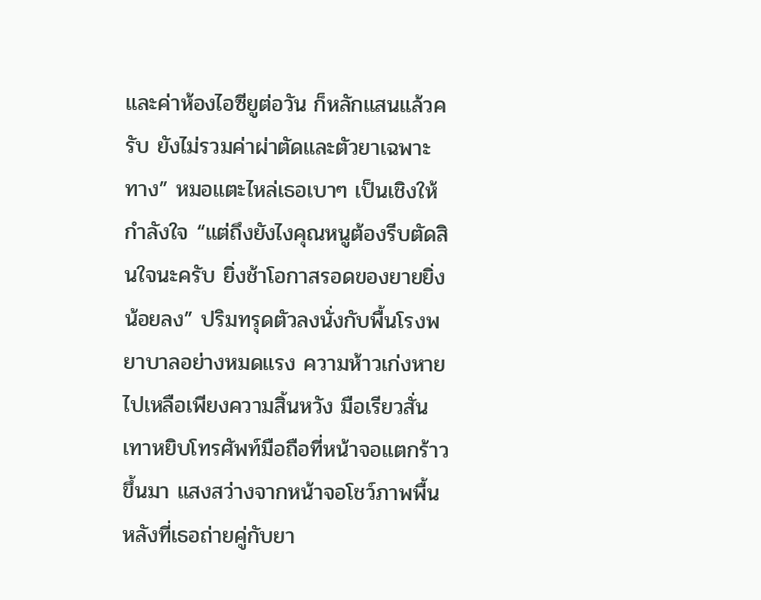และค่าห้องไอซียูต่อวัน ก็หลักแสนแล้วครับ ยังไม่รวมค่าผ่าตัดและตัวยาเฉพาะทาง” หมอแตะไหล่เธอเบาๆ เป็นเชิงให้กำลังใจ “แต่ถึงยังไงคุณหนูต้องรีบตัดสินใจนะครับ ยิ่งช้าโอกาสรอดของยายยิ่งน้อยลง” ปริมทรุดตัวลงนั่งกับพื้นโรงพยาบาลอย่างหมดแรง ความห้าวเก่งหายไปเหลือเพียงความสิ้นหวัง มือเรียวสั่นเทาหยิบโทรศัพท์มือถือที่หน้าจอแตกร้าวขึ้นมา แสงสว่างจากหน้าจอโชว์ภาพพื้นหลังที่เธอถ่ายคู่กับยา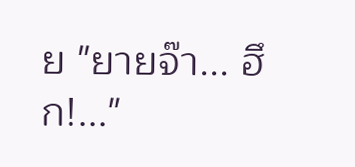ย "ยายจ๊า... ฮึก!..."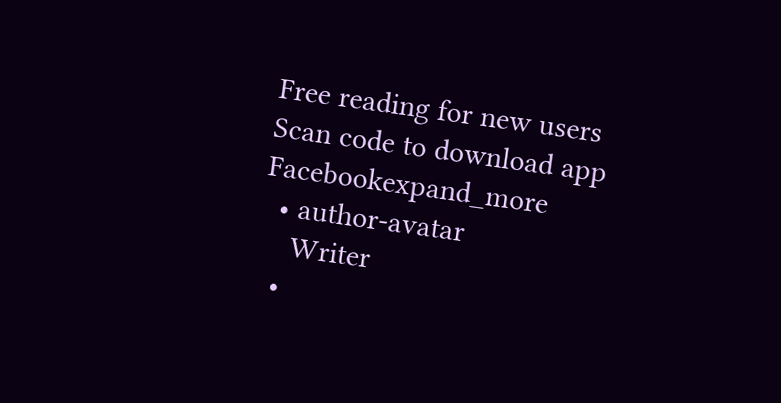Free reading for new users
Scan code to download app
Facebookexpand_more
  • author-avatar
    Writer
  •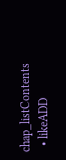chap_listContents
  • likeADD